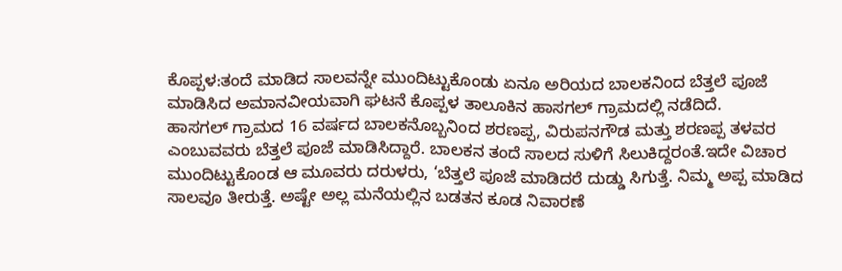ಕೊಪ್ಪಳ:ತಂದೆ ಮಾಡಿದ ಸಾಲವನ್ನೇ ಮುಂದಿಟ್ಟುಕೊಂಡು ಏನೂ ಅರಿಯದ ಬಾಲಕನಿಂದ ಬೆತ್ತಲೆ ಪೂಜೆ ಮಾಡಿಸಿದ ಅಮಾನವೀಯವಾಗಿ ಘಟನೆ ಕೊಪ್ಪಳ ತಾಲೂಕಿನ ಹಾಸಗಲ್ ಗ್ರಾಮದಲ್ಲಿ ನಡೆದಿದೆ.
ಹಾಸಗಲ್ ಗ್ರಾಮದ 16 ವರ್ಷದ ಬಾಲಕನೊಬ್ಬನಿಂದ ಶರಣಪ್ಪ, ವಿರುಪನಗೌಡ ಮತ್ತು ಶರಣಪ್ಪ ತಳವರ ಎಂಬುವವರು ಬೆತ್ತಲೆ ಪೂಜೆ ಮಾಡಿಸಿದ್ದಾರೆ. ಬಾಲಕನ ತಂದೆ ಸಾಲದ ಸುಳಿಗೆ ಸಿಲುಕಿದ್ದರಂತೆ.ಇದೇ ವಿಚಾರ ಮುಂದಿಟ್ಟುಕೊಂಡ ಆ ಮೂವರು ದರುಳರು, ‘ಬೆತ್ತಲೆ ಪೂಜೆ ಮಾಡಿದರೆ ದುಡ್ಡು ಸಿಗುತ್ತೆ. ನಿಮ್ಮ ಅಪ್ಪ ಮಾಡಿದ ಸಾಲವೂ ತೀರುತ್ತೆ. ಅಷ್ಟೇ ಅಲ್ಲ ಮನೆಯಲ್ಲಿನ ಬಡತನ ಕೂಡ ನಿವಾರಣೆ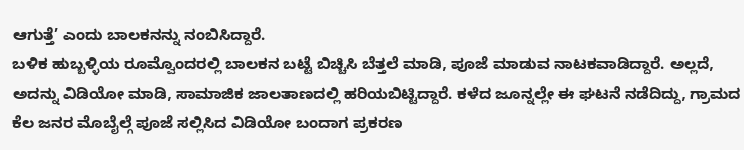ಆಗುತ್ತೆ’ ಎಂದು ಬಾಲಕನನ್ನು ನಂಬಿಸಿದ್ದಾರೆ.
ಬಳಿಕ ಹುಬ್ಬಳ್ಳಿಯ ರೂಮ್ವೊಂದರಲ್ಲಿ ಬಾಲಕನ ಬಟ್ಟೆ ಬಿಚ್ಚಿಸಿ ಬೆತ್ತಲೆ ಮಾಡಿ, ಪೂಜೆ ಮಾಡುವ ನಾಟಕವಾಡಿದ್ದಾರೆ. ಅಲ್ಲದೆ, ಅದನ್ನು ವಿಡಿಯೋ ಮಾಡಿ, ಸಾಮಾಜಿಕ ಜಾಲತಾಣದಲ್ಲಿ ಹರಿಯಬಿಟ್ಟಿದ್ದಾರೆ. ಕಳೆದ ಜೂನ್ನಲ್ಲೇ ಈ ಘಟನೆ ನಡೆದಿದ್ದು, ಗ್ರಾಮದ ಕೆಲ ಜನರ ಮೊಬೈಲ್ಗೆ ಪೂಜೆ ಸಲ್ಲಿಸಿದ ವಿಡಿಯೋ ಬಂದಾಗ ಪ್ರಕರಣ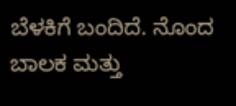ಬೆಳಕಿಗೆ ಬಂದಿದೆ. ನೊಂದ ಬಾಲಕ ಮತ್ತು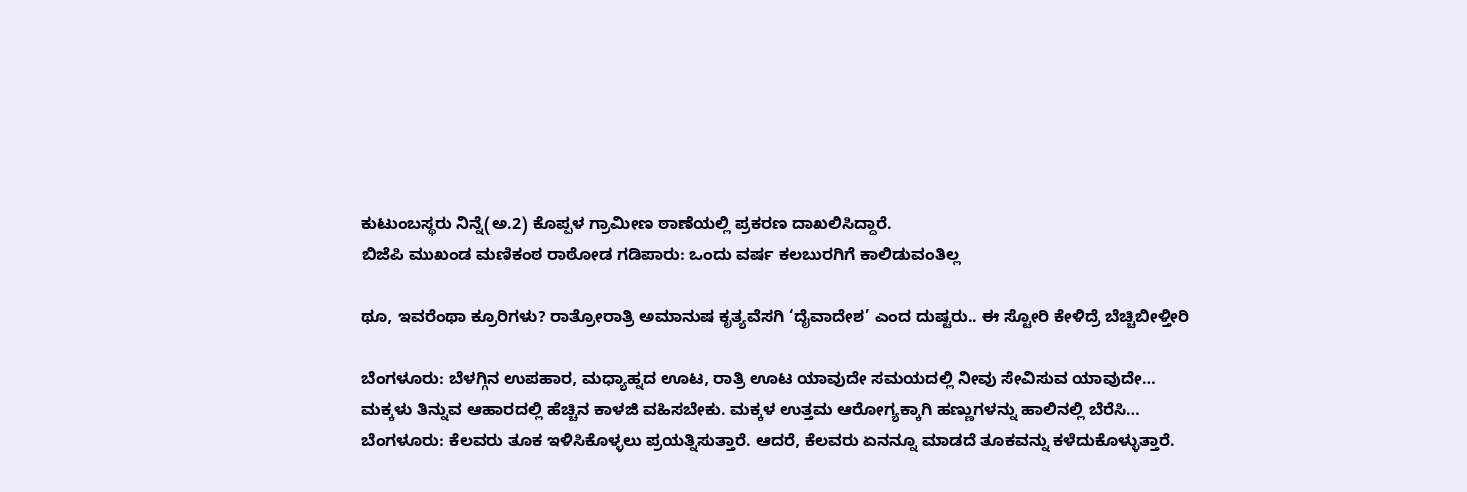ಕುಟುಂಬಸ್ಥರು ನಿನ್ನೆ(ಅ.2) ಕೊಪ್ಪಳ ಗ್ರಾಮೀಣ ಠಾಣೆಯಲ್ಲಿ ಪ್ರಕರಣ ದಾಖಲಿಸಿದ್ದಾರೆ.
ಬಿಜೆಪಿ ಮುಖಂಡ ಮಣಿಕಂಠ ರಾಠೋಡ ಗಡಿಪಾರು: ಒಂದು ವರ್ಷ ಕಲಬುರಗಿಗೆ ಕಾಲಿಡುವಂತಿಲ್ಲ

ಥೂ, ಇವರೆಂಥಾ ಕ್ರೂರಿಗಳು? ರಾತ್ರೋರಾತ್ರಿ ಅಮಾನುಷ ಕೃತ್ಯವೆಸಗಿ ‘ದೈವಾದೇಶ’ ಎಂದ ದುಷ್ಟರು.. ಈ ಸ್ಟೋರಿ ಕೇಳಿದ್ರೆ ಬೆಚ್ಚಿಬೀಳ್ತೀರಿ

ಬೆಂಗಳೂರು: ಬೆಳಗ್ಗಿನ ಉಪಹಾರ, ಮಧ್ಯಾಹ್ನದ ಊಟ, ರಾತ್ರಿ ಊಟ ಯಾವುದೇ ಸಮಯದಲ್ಲಿ ನೀವು ಸೇವಿಸುವ ಯಾವುದೇ…
ಮಕ್ಕಳು ತಿನ್ನುವ ಆಹಾರದಲ್ಲಿ ಹೆಚ್ಚಿನ ಕಾಳಜಿ ವಹಿಸಬೇಕು. ಮಕ್ಕಳ ಉತ್ತಮ ಆರೋಗ್ಯಕ್ಕಾಗಿ ಹಣ್ಣುಗಳನ್ನು ಹಾಲಿನಲ್ಲಿ ಬೆರೆಸಿ…
ಬೆಂಗಳೂರು: ಕೆಲವರು ತೂಕ ಇಳಿಸಿಕೊಳ್ಳಲು ಪ್ರಯತ್ನಿಸುತ್ತಾರೆ. ಆದರೆ, ಕೆಲವರು ಏನನ್ನೂ ಮಾಡದೆ ತೂಕವನ್ನು ಕಳೆದುಕೊಳ್ಳುತ್ತಾರೆ.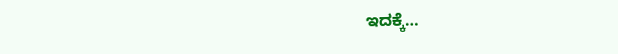ಇದಕ್ಕೆ…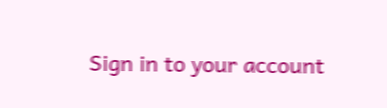Sign in to your account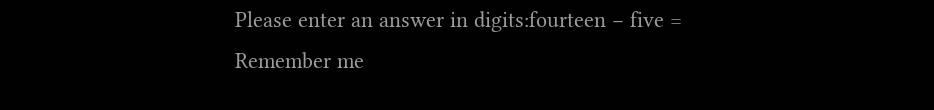Please enter an answer in digits:fourteen − five =
Remember me